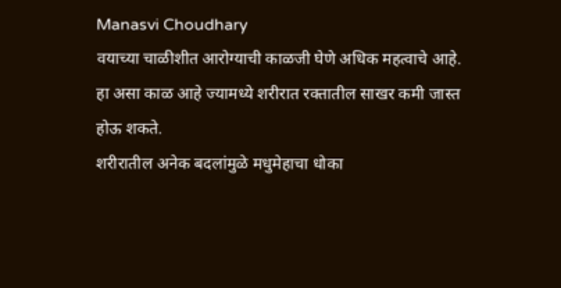Manasvi Choudhary
वयाच्या चाळीशीत आरोग्याची काळजी घेणे अधिक महत्वाचे आहे. हा असा काळ आहे ज्यामध्ये शरीरात रक्तातील साखर कमी जास्त होऊ शकते.
शरीरातील अनेक बदलांमुळे मधुमेहाचा धोका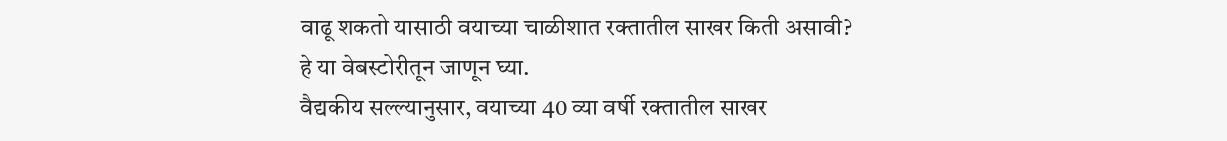वाढू शकतो यासाठी वयाच्या चाळीशात रक्तातील साखर किती असावी? हे या वेबस्टोरीतून जाणून घ्या.
वैद्यकीय सल्ल्यानुसार, वयाच्या 40 व्या वर्षी रक्तातील साखर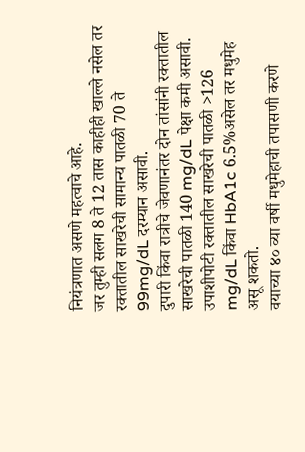नियंत्रणात असणे महत्वाचे आहे.
जर तुम्ही सलग 8 ते 12 तास काहीही खाल्ले नसेल तर रक्तातील साखरेची सामान्य पातळी 70 ते 99mg/dL दरम्यान असावी.
दुपारी किंवा रात्रीचे जेवणानंतर दोन तांसांनी रक्तातील साखरेची पातळी 140 mg/dL पेक्षा कमी असावी.
उपाशीपोटी रक्तातील साखरेची पातळी >126 mg/dL किंवा HbA1c 6.5%असेल तर मधुमेह असू शकतो.
वयाच्या ४० व्या वर्षी मधुमेहाची तपासणी करणे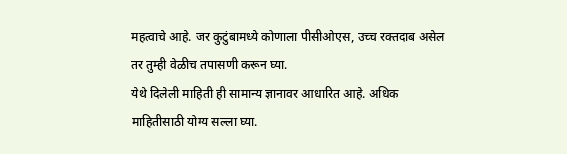महत्वाचे आहे. जर कुटुंबामध्ये कोणाला पीसीओएस, उच्च रक्तदाब असेल तर तुम्ही वेळीच तपासणी करून घ्या.
येथे दिलेली माहिती ही सामान्य ज्ञानावर आधारित आहे. अधिक माहितीसाठी योग्य सल्ला घ्या.